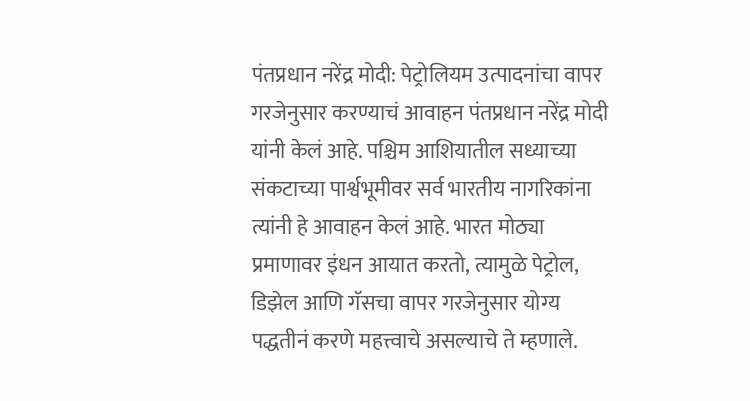पंतप्रधान नरेंद्र मोदी: पेट्रोलियम उत्पादनांचा वापर गरजेनुसार करण्याचं आवाहन पंतप्रधान नरेंद्र मोदी यांनी केलं आहे. पश्चिम आशियातील सध्याच्या संकटाच्या पार्श्वभूमीवर सर्व भारतीय नागरिकांना त्यांनी हे आवाहन केलं आहे. भारत मोठ्या प्रमाणावर इंधन आयात करतो, त्यामुळे पेट्रोल, डिझेल आणि गॅसचा वापर गरजेनुसार योग्य पद्धतीनं करणे महत्त्वाचे असल्याचे ते म्हणाले.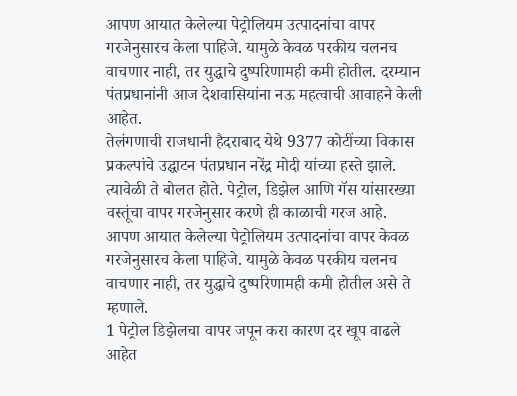आपण आयात केलेल्या पेट्रोलियम उत्पादनांचा वापर गरजेनुसारच केला पाहिजे. यामुळे केवळ परकीय चलनच वाचणार नाही, तर युद्धाचे दुष्परिणामही कमी होतील. दरम्यान पंतप्रधानांनी आज देशवासियांना नऊ महत्वाची आवाहने केली आहेत.
तेलंगणाची राजधानी हैदराबाद येथे 9377 कोटींच्या विकास प्रकल्पांचे उद्घाटन पंतप्रधान नरेंद्र मोदी यांच्या हस्ते झाले. त्यावेळी ते बोलत होते. पेट्रोल, डिझेल आणि गॅस यांसारख्या वस्तूंचा वापर गरजेनुसार करणे ही काळाची गरज आहे. आपण आयात केलेल्या पेट्रोलियम उत्पादनांचा वापर केवळ गरजेनुसारच केला पाहिजे. यामुळे केवळ परकीय चलनच वाचणार नाही, तर युद्धाचे दुष्परिणामही कमी होतील असे ते म्हणाले.
1 पेट्रोल डिझेलचा वापर जपून करा कारण दर खूप वाढले आहेत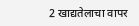2 खाद्यतेलाचा वापर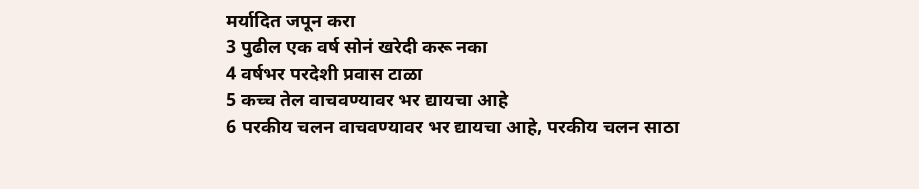मर्यादित जपून करा
3 पुढील एक वर्ष सोनं खरेदी करू नका
4 वर्षभर परदेशी प्रवास टाळा
5 कच्च तेल वाचवण्यावर भर द्यायचा आहे
6 परकीय चलन वाचवण्यावर भर द्यायचा आहे, परकीय चलन साठा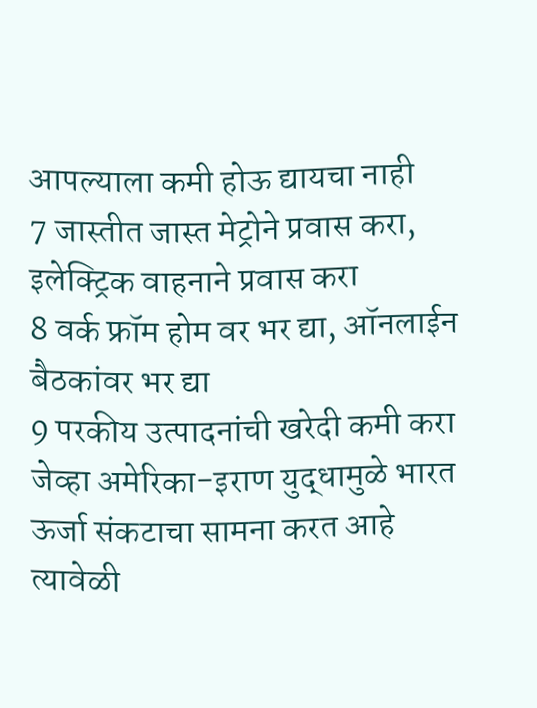आपल्याला कमी होऊ द्यायचा नाही
7 जास्तीत जास्त मेट्रोने प्रवास करा, इलेक्ट्रिक वाहनाने प्रवास करा
8 वर्क फ्रॉम होम वर भर द्या, ऑनलाईन बैठकांवर भर द्या
9 परकीय उत्पादनांची खरेदी कमी करा
जेव्हा अमेरिका-इराण युद्धामुळे भारत ऊर्जा संकटाचा सामना करत आहे त्यावेळी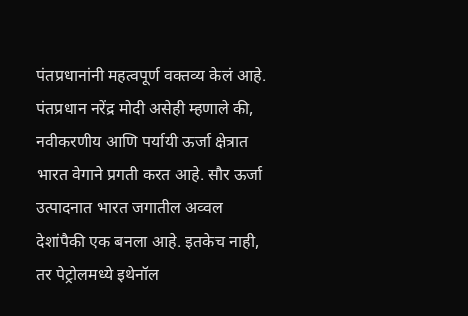पंतप्रधानांनी महत्वपूर्ण वक्तव्य केलं आहे. पंतप्रधान नरेंद्र मोदी असेही म्हणाले की, नवीकरणीय आणि पर्यायी ऊर्जा क्षेत्रात भारत वेगाने प्रगती करत आहे. सौर ऊर्जा उत्पादनात भारत जगातील अव्वल देशांपैकी एक बनला आहे. इतकेच नाही, तर पेट्रोलमध्ये इथेनॉल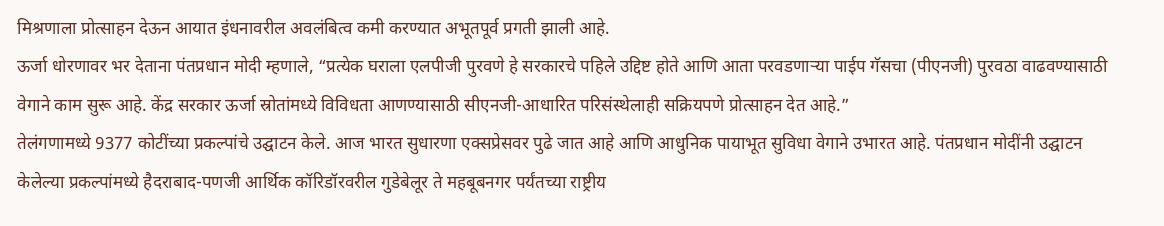मिश्रणाला प्रोत्साहन देऊन आयात इंधनावरील अवलंबित्व कमी करण्यात अभूतपूर्व प्रगती झाली आहे.
ऊर्जा धोरणावर भर देताना पंतप्रधान मोदी म्हणाले, “प्रत्येक घराला एलपीजी पुरवणे हे सरकारचे पहिले उद्दिष्ट होते आणि आता परवडणाऱ्या पाईप गॅसचा (पीएनजी) पुरवठा वाढवण्यासाठी वेगाने काम सुरू आहे. केंद्र सरकार ऊर्जा स्रोतांमध्ये विविधता आणण्यासाठी सीएनजी-आधारित परिसंस्थेलाही सक्रियपणे प्रोत्साहन देत आहे.”
तेलंगणामध्ये 9377 कोटींच्या प्रकल्पांचे उद्घाटन केले. आज भारत सुधारणा एक्सप्रेसवर पुढे जात आहे आणि आधुनिक पायाभूत सुविधा वेगाने उभारत आहे. पंतप्रधान मोदींनी उद्घाटन केलेल्या प्रकल्पांमध्ये हैदराबाद-पणजी आर्थिक कॉरिडॉरवरील गुडेबेलूर ते महबूबनगर पर्यंतच्या राष्ट्रीय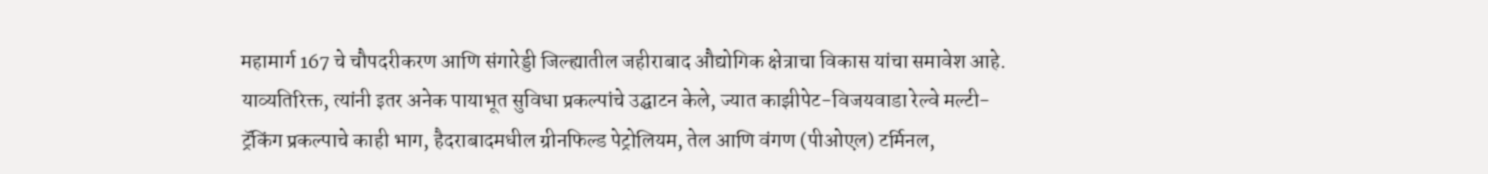महामार्ग 167 चे चौपदरीकरण आणि संगारेड्डी जिल्ह्यातील जहीराबाद औद्योगिक क्षेत्राचा विकास यांचा समावेश आहे.
याव्यतिरिक्त, त्यांनी इतर अनेक पायाभूत सुविधा प्रकल्पांचे उद्घाटन केले, ज्यात काझीपेट-विजयवाडा रेल्वे मल्टी-ट्रॅकिंग प्रकल्पाचे काही भाग, हैदराबादमधील ग्रीनफिल्ड पेट्रोलियम, तेल आणि वंगण (पीओएल) टर्मिनल,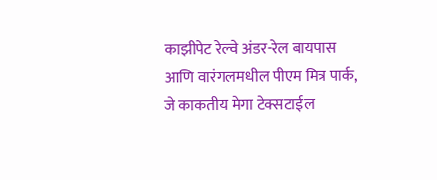काझीपेट रेल्वे अंडर-रेल बायपास आणि वारंगलमधील पीएम मित्र पार्क, जे काकतीय मेगा टेक्सटाईल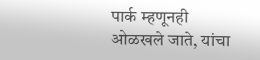पार्क म्हणूनही ओळखले जाते, यांचा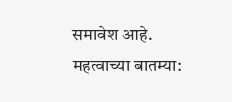समावेश आहे.
महत्वाच्या बातम्या: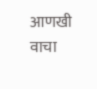आणखी वाचा